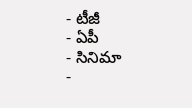- టీజీ
- ఏపీ
- సినిమా
-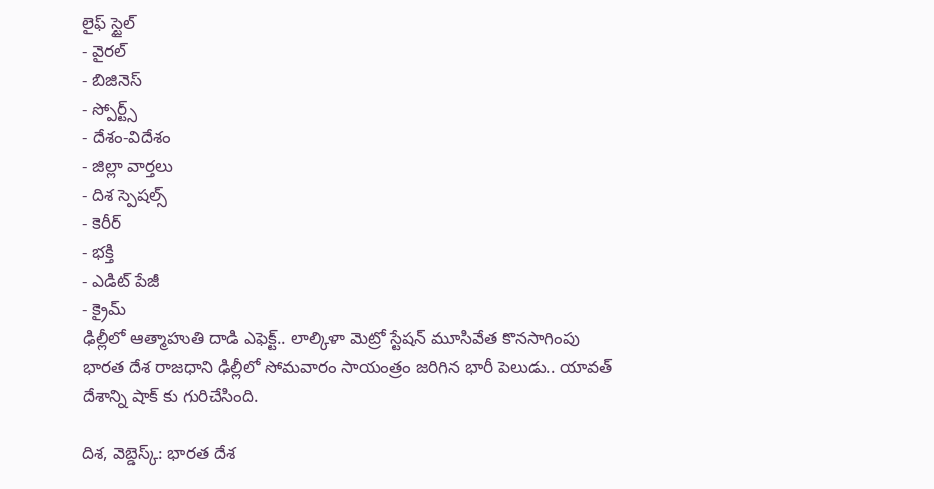లైఫ్ స్టైల్
- వైరల్
- బిజినెస్
- స్పోర్ట్స్
- దేశం-విదేశం
- జిల్లా వార్తలు
- దిశ స్పెషల్స్
- కెరీర్
- భక్తి
- ఎడిట్ పేజీ
- క్రైమ్
ఢిల్లీలో ఆత్మాహుతి దాడి ఎఫెక్ట్.. లాల్కిళా మెట్రో స్టేషన్ మూసివేత కొనసాగింపు
భారత దేశ రాజధాని ఢిల్లీలో సోమవారం సాయంత్రం జరిగిన భారీ పెలుడు.. యావత్ దేశాన్ని షాక్ కు గురిచేసింది.

దిశ, వెబ్డెస్క్: భారత దేశ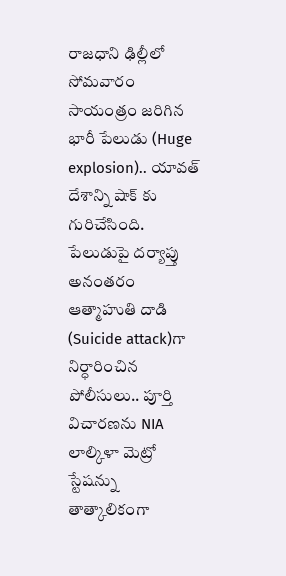రాజధాని ఢిల్లీలో సోమవారం సాయంత్రం జరిగిన భారీ పేలుడు (Huge explosion).. యావత్ దేశాన్ని షాక్ కు గురిచేసింది. పేలుడుపై దర్యాప్తు అనంతరం ఆత్మాహుతి దాడి (Suicide attack)గా నిర్ధారించిన పోలీసులు.. పూర్తి విచారణను NIA లాల్కిళా మెట్రో స్టేషన్ను తాత్కాలికంగా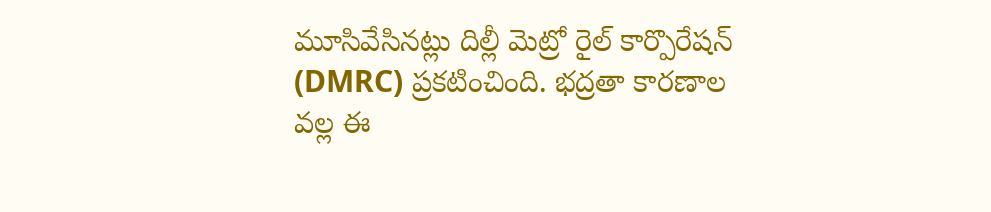మూసివేసినట్లు దిల్లీ మెట్రో రైల్ కార్పొరేషన్ (DMRC) ప్రకటించింది. భద్రతా కారణాల వల్ల ఈ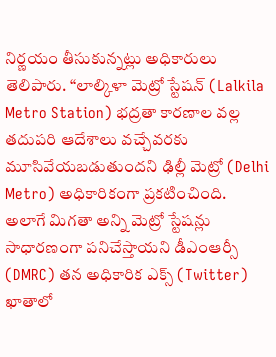నిర్ణయం తీసుకున్నట్లు అధికారులు తెలిపారు. “లాల్కిళా మెట్రో స్టేషన్ (Lalkila Metro Station) భద్రతా కారణాల వల్ల తదుపరి ఆదేశాలు వచ్చేవరకు మూసివేయబడుతుందని ఢిల్లీ మెట్రో (Delhi Metro) అధికారికంగా ప్రకటించింది.
అలాగే మిగతా అన్ని మెట్రో స్టేషన్లు సాధారణంగా పనిచేస్తాయని డీఎంఆర్సీ (DMRC) తన అధికారిక ఎక్స్ (Twitter) ఖాతాలో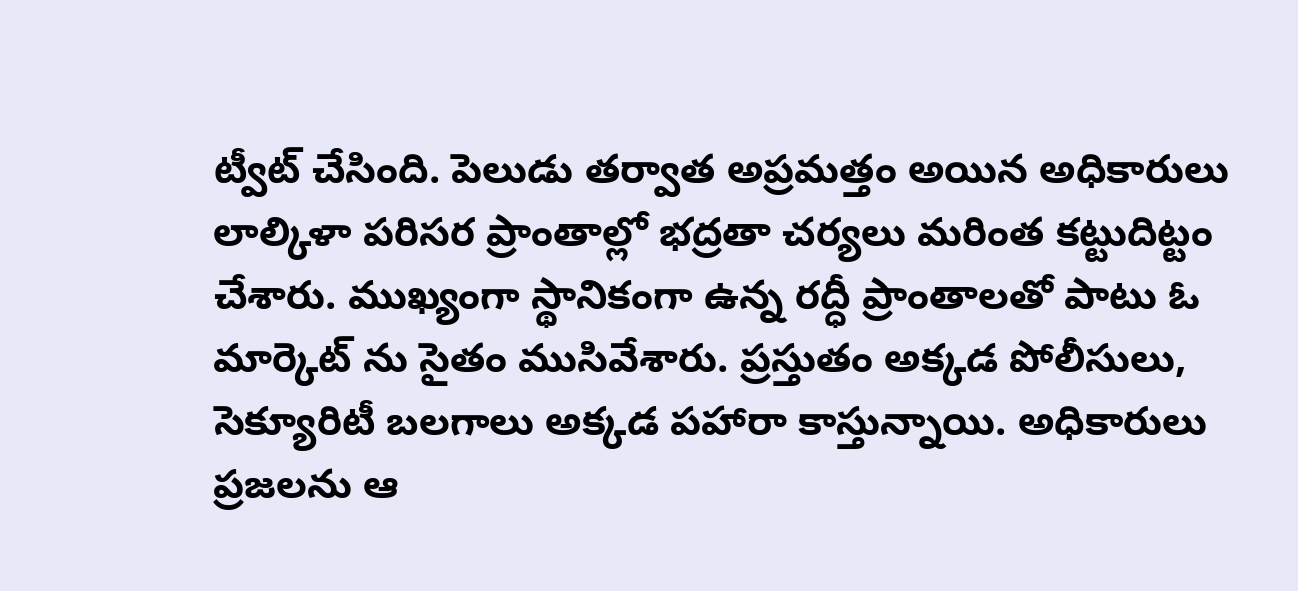ట్వీట్ చేసింది. పెలుడు తర్వాత అప్రమత్తం అయిన అధికారులు లాల్కిళా పరిసర ప్రాంతాల్లో భద్రతా చర్యలు మరింత కట్టుదిట్టం చేశారు. ముఖ్యంగా స్థానికంగా ఉన్న రద్ధీ ప్రాంతాలతో పాటు ఓ మార్కెట్ ను సైతం ముసివేశారు. ప్రస్తుతం అక్కడ పోలీసులు, సెక్యూరిటీ బలగాలు అక్కడ పహారా కాస్తున్నాయి. అధికారులు ప్రజలను ఆ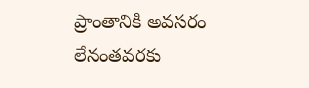ప్రాంతానికి అవసరం లేనంతవరకు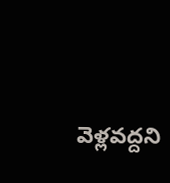వెళ్లవద్దని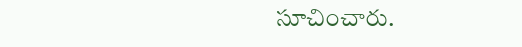సూచించారు.